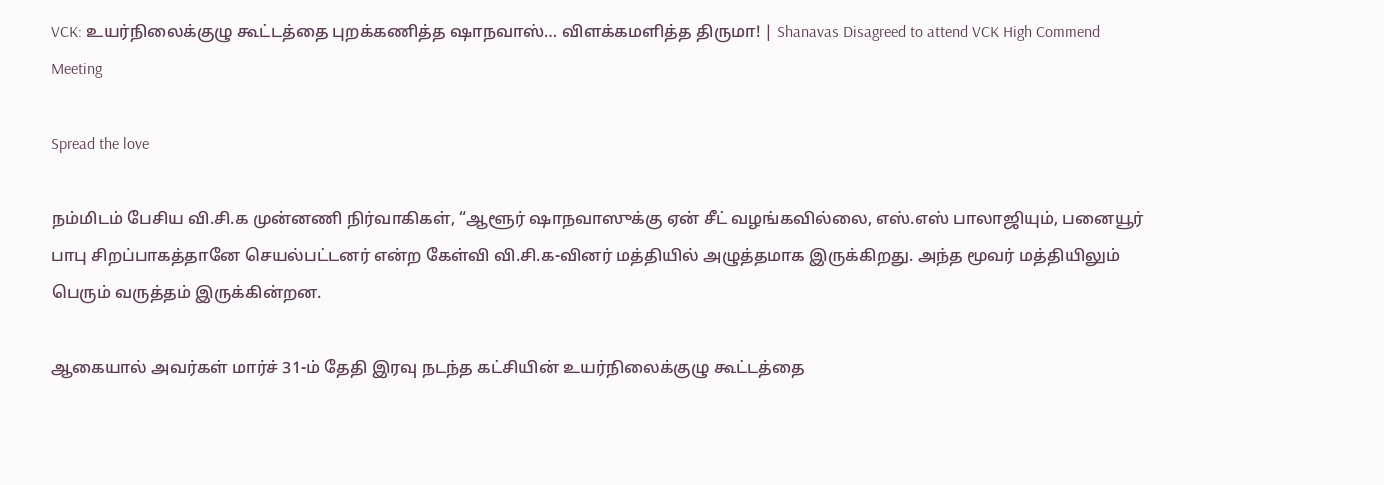VCK: உயர்நிலைக்குழு கூட்டத்தை புறக்கணித்த ஷாநவாஸ்… விளக்கமளித்த திருமா! | Shanavas Disagreed to attend VCK High Commend Meeting

Spread the love

நம்மிடம் பேசிய வி.சி.க முன்னணி நிர்வாகிகள், “ஆளூர் ஷாநவாஸுக்கு ஏன் சீட் வழங்கவில்லை, எஸ்.எஸ் பாலாஜியும், பனையூர் பாபு சிறப்பாகத்தானே செயல்பட்டனர் என்ற கேள்வி வி.சி.க-வினர் மத்தியில் அழுத்தமாக இருக்கிறது. அந்த மூவர் மத்தியிலும் பெரும் வருத்தம் இருக்கின்றன.

ஆகையால் அவர்கள் மார்ச் 31-ம் தேதி இரவு நடந்த கட்சியின் உயர்நிலைக்குழு கூட்டத்தை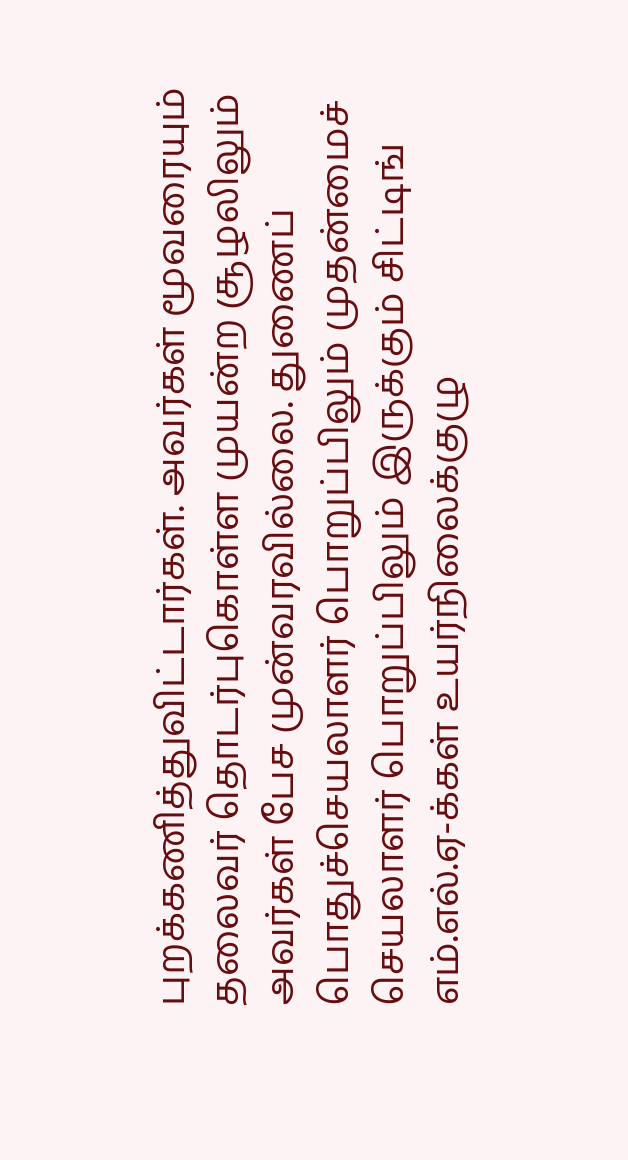புறக்கணித்துவிட்டார்கள். அவர்கள் மூவரையும் தலைவர் தொடர்புகொள்ள முயன்ற சூழலிலும் அவர்கள் பேச முன்வரவில்லை. துணைப் பொதுச்செயலாளர் பொறுப்பிலும் முதன்மைச் செயலாளர் பொறுப்பிலும் இருக்கும் சிட்டிங் எம்.எல்.ஏ-க்கள் உயர்நிலைக்குழு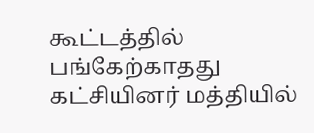கூட்டத்தில் பங்கேற்காதது கட்சியினர் மத்தியில்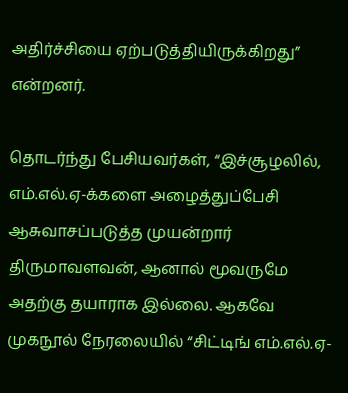அதிர்ச்சியை ஏற்படுத்தியிருக்கிறது” என்றனர்.

தொடர்ந்து பேசியவர்கள், “இச்சூழலில், எம்.எல்.ஏ-க்களை அழைத்துப்பேசி ஆசுவாசப்படுத்த முயன்றார் திருமாவளவன், ஆனால் மூவருமே அதற்கு தயாராக இல்லை. ஆகவே முகநூல் நேரலையில் “சிட்டிங் எம்.எல்.ஏ-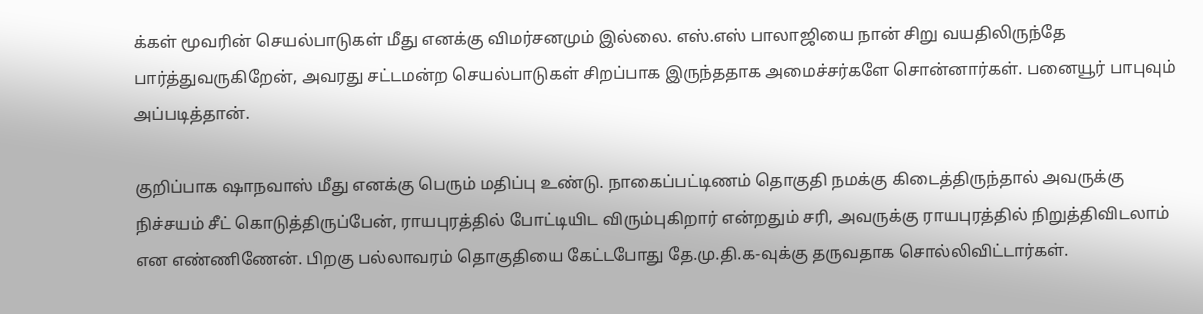க்கள் மூவரின் செயல்பாடுகள் மீது எனக்கு விமர்சனமும் இல்லை. எஸ்.எஸ் பாலாஜியை நான் சிறு வயதிலிருந்தே பார்த்துவருகிறேன், அவரது சட்டமன்ற செயல்பாடுகள் சிறப்பாக இருந்ததாக அமைச்சர்களே சொன்னார்கள். பனையூர் பாபுவும் அப்படித்தான்.

குறிப்பாக ஷாநவாஸ் மீது எனக்கு பெரும் மதிப்பு உண்டு. நாகைப்பட்டிணம் தொகுதி நமக்கு கிடைத்திருந்தால் அவருக்கு நிச்சயம் சீட் கொடுத்திருப்பேன், ராயபுரத்தில் போட்டியிட விரும்புகிறார் என்றதும் சரி, அவருக்கு ராயபுரத்தில் நிறுத்திவிடலாம் என எண்ணிணேன். பிறகு பல்லாவரம் தொகுதியை கேட்டபோது தே.மு.தி.க-வுக்கு தருவதாக சொல்லிவிட்டார்கள்.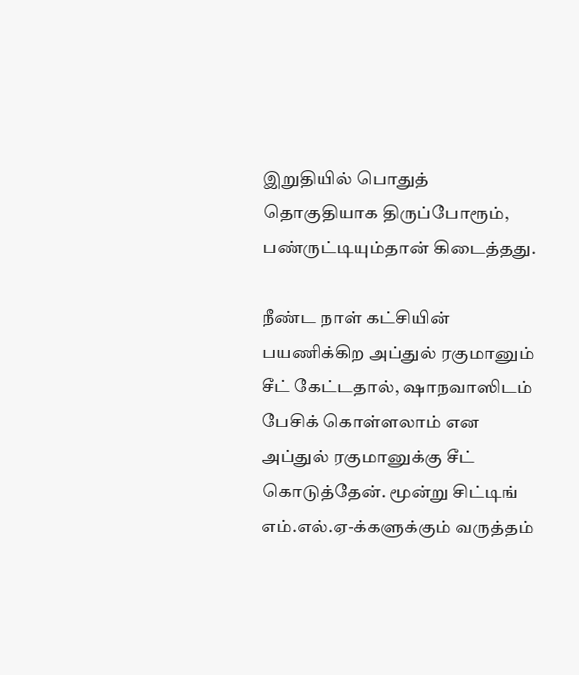இறுதியில் பொதுத் தொகுதியாக திருப்போரூம், பண்ருட்டியும்தான் கிடைத்தது.

நீண்ட நாள் கட்சியின் பயணிக்கிற அப்துல் ரகுமானும் சீட் கேட்டதால், ஷாநவாஸிடம் பேசிக் கொள்ளலாம் என அப்துல் ரகுமானுக்கு சீட் கொடுத்தேன். மூன்று சிட்டிங் எம்.எல்.ஏ-க்களுக்கும் வருத்தம்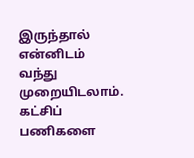இருந்தால் என்னிடம் வந்து முறையிடலாம். கட்சிப் பணிகளை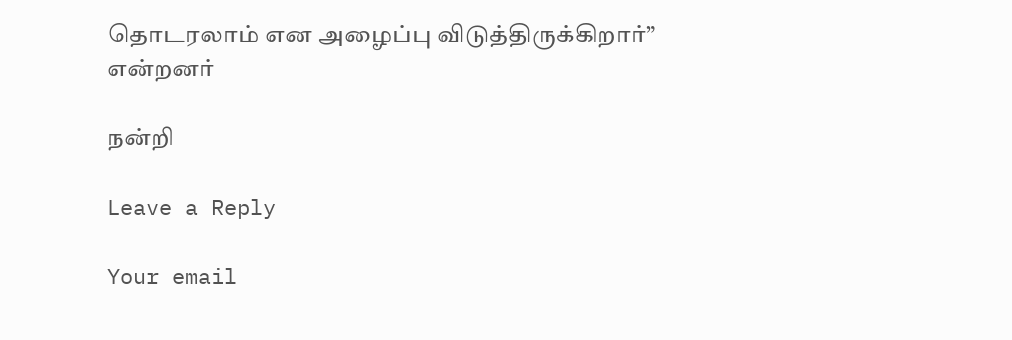தொடரலாம் என அழைப்பு விடுத்திருக்கிறார்” என்றனர்

நன்றி

Leave a Reply

Your email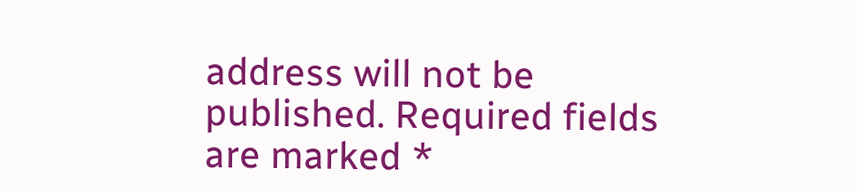address will not be published. Required fields are marked *